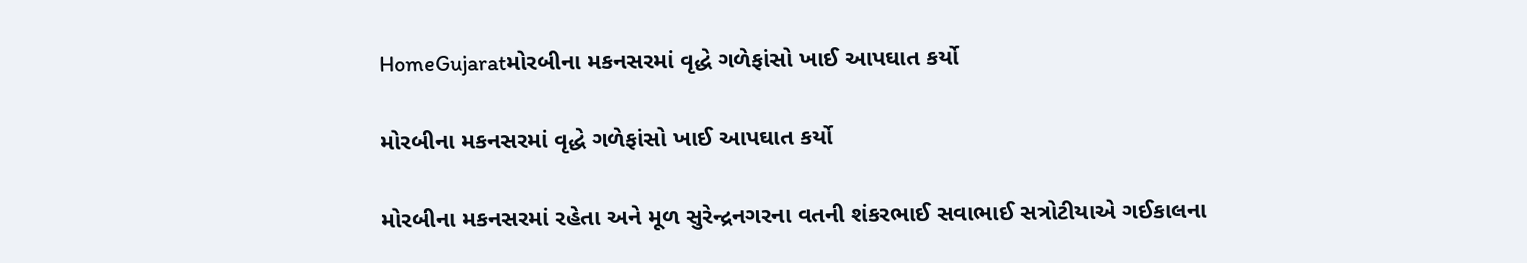HomeGujaratમોરબીના મકનસરમાં વૃદ્ધે ગળેફાંસો ખાઈ આપઘાત કર્યો

મોરબીના મકનસરમાં વૃદ્ધે ગળેફાંસો ખાઈ આપઘાત કર્યો

મોરબીના મકનસરમાં રહેતા અને મૂળ સુરેન્દ્રનગરના વતની શંકરભાઈ સવાભાઈ સત્રોટીયાએ ગઈકાલના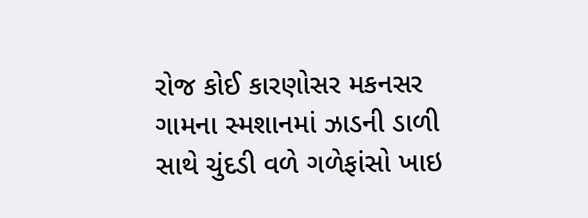રોજ કોઈ કારણોસર મકનસર ગામના સ્મશાનમાં ઝાડની ડાળી સાથે ચુંદડી વળે ગળેફાંસો ખાઇ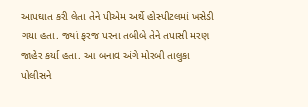આપઘાત કરી લેતા તેને પીએમ અર્થે હોસ્પીટલમાં ખસેડી ગયા હતા. જ્યાં ફરજ પરના તબીબે તેને તપાસી મરણ જાહેર કર્યા હતા. આ બનાવ અંગે મોરબી તાલુકા પોલીસને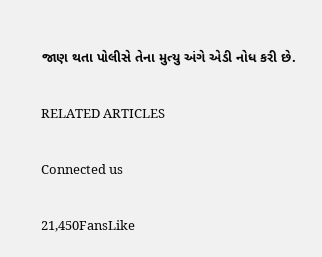જાણ થતા પોલીસે તેના મુત્યુ અંગે એડી નોધ કરી છે.

RELATED ARTICLES

Connected us

21,450FansLike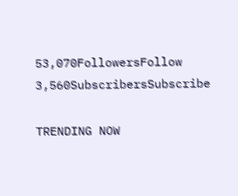53,070FollowersFollow
3,560SubscribersSubscribe

TRENDING NOW